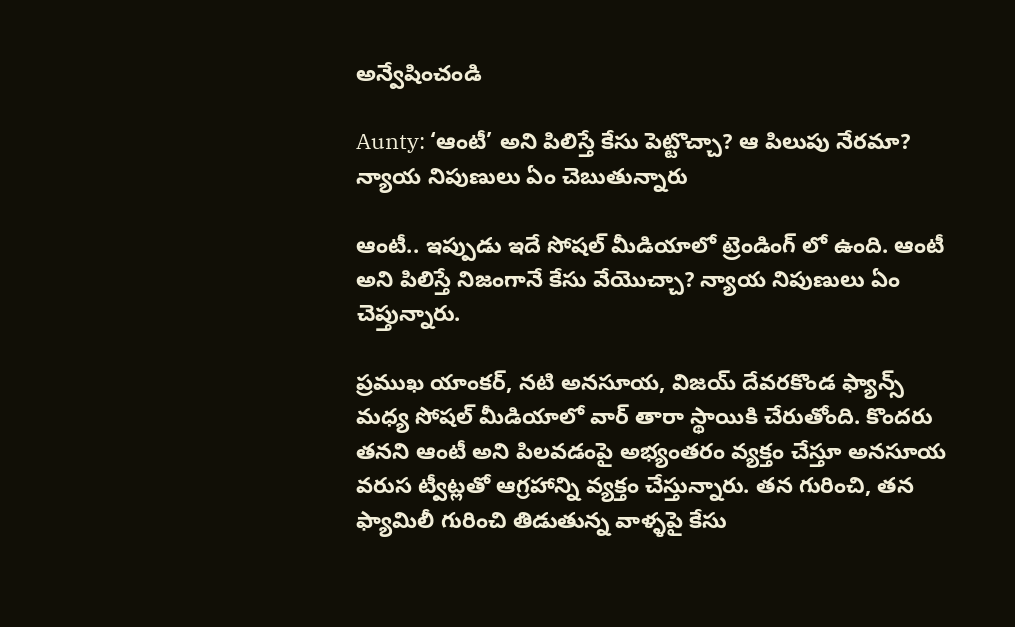అన్వేషించండి

Aunty: ‘ఆంటీ’ అని పిలిస్తే కేసు పెట్టొచ్చా? ఆ పిలుపు నేరమా? న్యాయ నిపుణులు ఏం చెబుతున్నారు

ఆంటీ.. ఇప్పుడు ఇదే సోషల్ మీడియాలో ట్రెండింగ్ లో ఉంది. ఆంటీ అని పిలిస్తే నిజంగానే కేసు వేయొచ్చా? న్యాయ నిపుణులు ఏం చెప్తున్నారు.

ప్రముఖ యాంకర్, నటి అనసూయ, విజయ్ దేవరకొండ ఫ్యాన్స్ మధ్య సోషల్ మీడియాలో వార్ తారా స్థాయికి చేరుతోంది. కొందరు తనని ఆంటీ అని పిలవడంపై అభ్యంతరం వ్యక్తం చేస్తూ అనసూయ వరుస ట్వీట్లతో ఆగ్రహాన్ని వ్యక్తం చేస్తున్నారు. తన గురించి, తన ఫ్యామిలీ గురించి తిడుతున్న వాళ్ళపై కేసు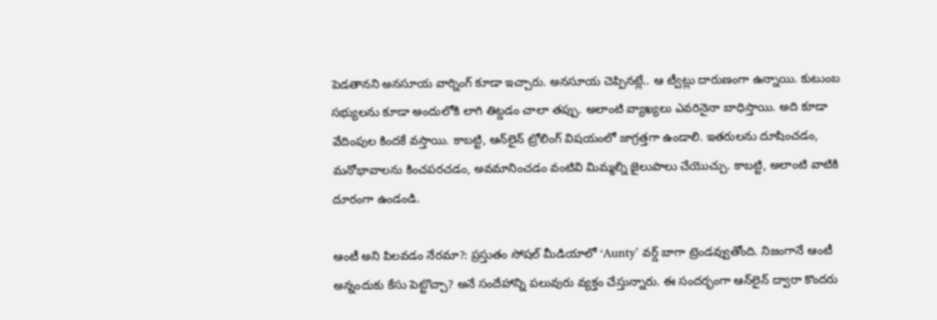పెడతానని అనసూయ వార్నింగ్ కూడా ఇచ్చారు. అనసూయ చెప్పినట్లే.. ఆ ట్వీట్లు దారుణంగా ఉన్నాయి. కుటుంబ సభ్యులను కూడా అందులోకి లాగి తిట్డడం చాలా తప్పు. అలాంటి వ్యాఖ్యలు ఎవరినైనా బాధిస్తాయి. అది కూడా వేదింపుల కిందకే వస్తాయి. కాబట్టి, ఆన్‌లైన్ ట్రోలింగ్ విషయంలో జాగ్రత్తగా ఉండాలి. ఇతరులను దూషించడం, మనోభావాలను కించపరచడం, అవమానించడం వంటివి మిమ్మల్ని జైలుపాలు చేయొచ్చు. కాబట్టి, అలాంటి వాటికి దూరంగా ఉండండి.

ఆంటీ అని పిలవడం నేరమా?: ప్రస్తుతం సోషల్ మీడియాలో ‘Aunty’ వర్డ్ బాగా ట్రెండవ్వుతోంది. నిజంగానే ఆంటీ అన్నందుకు కేసు పెట్టొచ్చా? అనే సందేహాన్ని పలువురు వ్యక్తం చేస్తున్నారు. ఈ సందర్భంగా ఆన్‌లైన్ ద్వారా కొందరు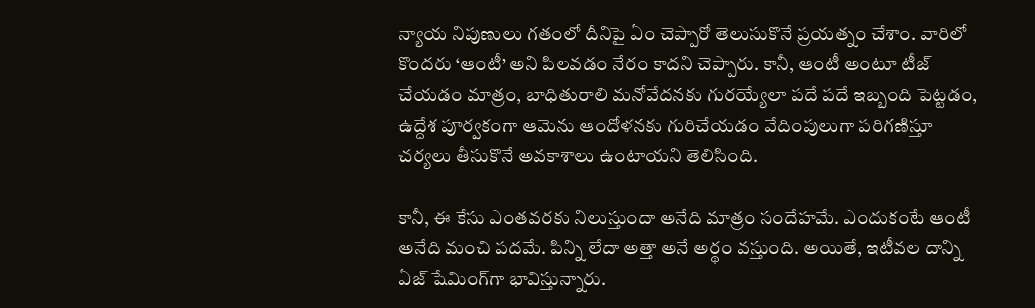న్యాయ నిపుణులు గతంలో దీనిపై ఏం చెప్పారో తెలుసుకొనే ప్రయత్నం చేశాం. వారిలో కొందరు ‘ఆంటీ’ అని పిలవడం నేరం కాదని చెప్పారు. కానీ, ఆంటీ అంటూ టీజ్ చేయడం మాత్రం, బాధితురాలి మనోవేదనకు గురయ్యేలా పదే పదే ఇబ్బంది పెట్టడం, ఉద్దేశ పూర్వకంగా ఆమెను ఆందోళనకు గురిచేయడం వేదింపులుగా పరిగణిస్తూ చర్యలు తీసుకొనే అవకాశాలు ఉంటాయని తెలిసింది.

కానీ, ఈ కేసు ఎంతవరకు నిలుస్తుందా అనేది మాత్రం సందేహమే. ఎందుకంటే ఆంటీ అనేది మంచి పదమే. పిన్ని లేదా అత్తా అనే అర్థం వస్తుంది. అయితే, ఇటీవల దాన్ని ఏజ్ షేమింగ్‌గా భావిస్తున్నారు.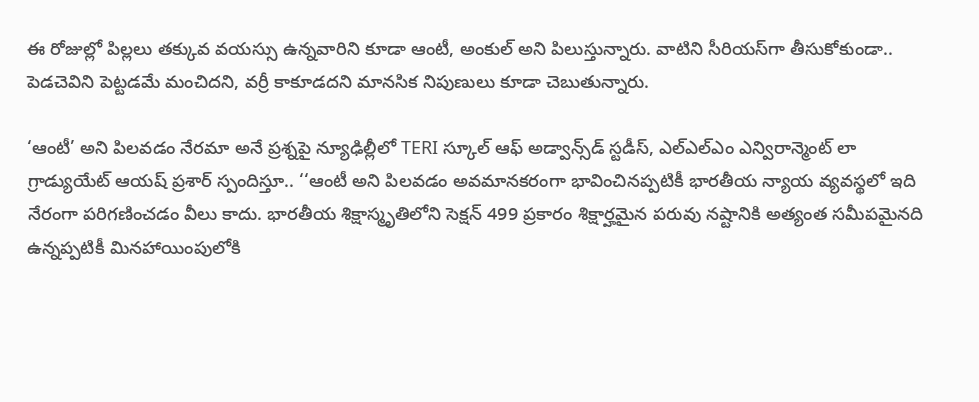ఈ రోజుల్లో పిల్లలు తక్కువ వయస్సు ఉన్నవారిని కూడా ఆంటీ, అంకుల్ అని పిలుస్తున్నారు. వాటిని సీరియస్‌గా తీసుకోకుండా.. పెడచెవిని పెట్టడమే మంచిదని, వర్రీ కాకూడదని మానసిక నిపుణులు కూడా చెబుతున్నారు.

‘ఆంటీ’ అని పిలవడం నేరమా అనే ప్రశ్నపై న్యూఢిల్లీలో TERI స్కూల్ ఆఫ్ అడ్వాన్స్‌డ్ స్టడీస్, ఎల్ఎల్ఎం ఎన్విరాన్మెంట్ లా గ్రాడ్యుయేట్ ఆయష్ ప్రశార్ స్పందిస్తూ.. ‘‘ఆంటీ అని పిలవడం అవమానకరంగా భావించినప్పటికీ భారతీయ న్యాయ వ్యవస్థలో ఇది నేరంగా పరిగణించడం వీలు కాదు. భారతీయ శిక్షాస్మృతిలోని సెక్షన్ 499 ప్రకారం శిక్షార్హమైన పరువు నష్టానికి అత్యంత సమీపమైనది ఉన్నప్పటికీ మినహాయింపులోకి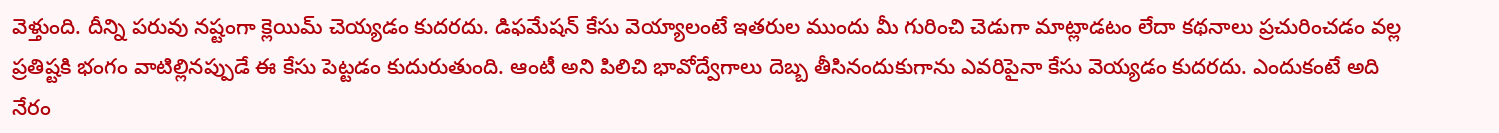వెళ్తుంది. దీన్ని పరువు నష్టంగా క్లెయిమ్ చెయ్యడం కుదరదు. డిఫమేషన్ కేసు వెయ్యాలంటే ఇతరుల ముందు మీ గురించి చెడుగా మాట్లాడటం లేదా కథనాలు ప్రచురించడం వల్ల ప్రతిష్టకి భంగం వాటిల్లినప్పుడే ఈ కేసు పెట్టడం కుదురుతుంది. ఆంటీ అని పిలిచి భావోద్వేగాలు దెబ్బ తీసినందుకుగాను ఎవరిపైనా కేసు వెయ్యడం కుదరదు. ఎందుకంటే అది నేరం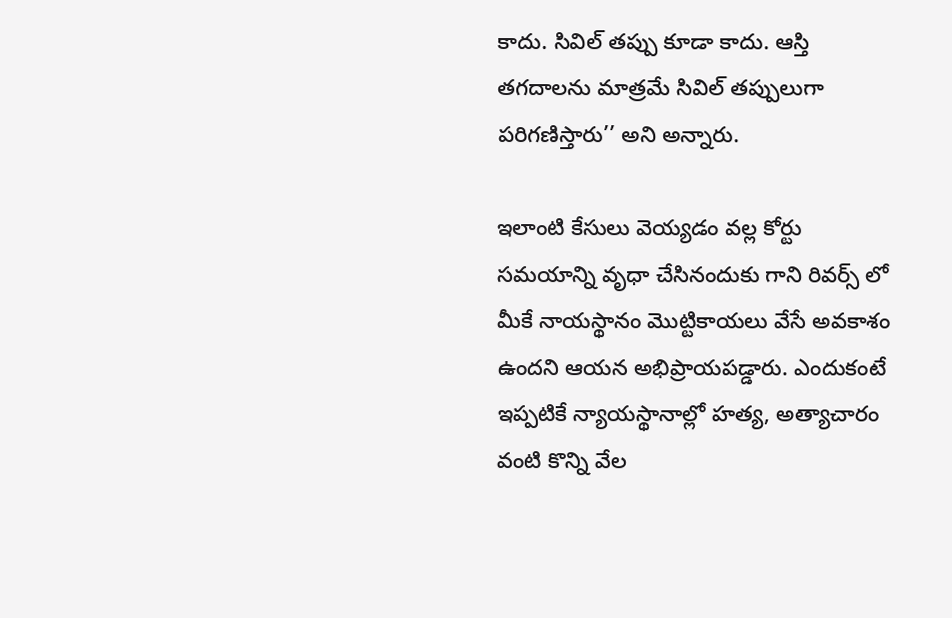కాదు. సివిల్ తప్పు కూడా కాదు. ఆస్తి తగదాలను మాత్రమే సివిల్ తప్పులుగా పరిగణిస్తారు’’ అని అన్నారు.

ఇలాంటి కేసులు వెయ్యడం వల్ల కోర్టు సమయాన్ని వృధా చేసినందుకు గాని రివర్స్ లో మీకే నాయస్థానం మొట్టికాయలు వేసే అవకాశం ఉందని ఆయన అభిప్రాయపడ్డారు. ఎందుకంటే ఇప్పటికే న్యాయస్థానాల్లో హత్య, అత్యాచారం వంటి కొన్ని వేల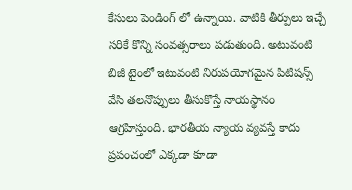కేసులు పెండింగ్ లో ఉన్నాయి. వాటికి తీర్పులు ఇచ్చే సరికే కొన్ని సంవత్సరాలు పడుతుంది. అటువంటి బిజీ టైంలో ఇటువంటి నిరుపయోగమైన పిటిషన్స్ వేసి తలనొప్పులు తీసుకొస్తే నాయస్థానం ఆగ్రహిస్తుంది. భారతీయ న్యాయ వ్యవస్తే కాదు ప్రపంచంలో ఎక్కడా కూడా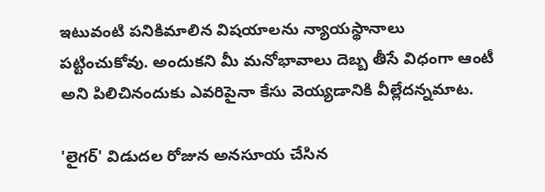ఇటువంటి పనికిమాలిన విషయాలను న్యాయస్థానాలు పట్టించుకోవు. అందుకని మీ మనోభావాలు దెబ్బ తీసే విధంగా ఆంటీ అని పిలిచినందుకు ఎవరిపైనా కేసు వెయ్యడానికి వీల్లేదన్నమాట.

'లైగర్' విడుదల రోజున అనసూయ చేసిన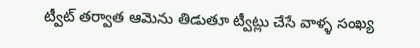ట్వీట్ తర్వాత ఆమెను తిడుతూ ట్వీట్లు చేసే వాళ్ళ సంఖ్య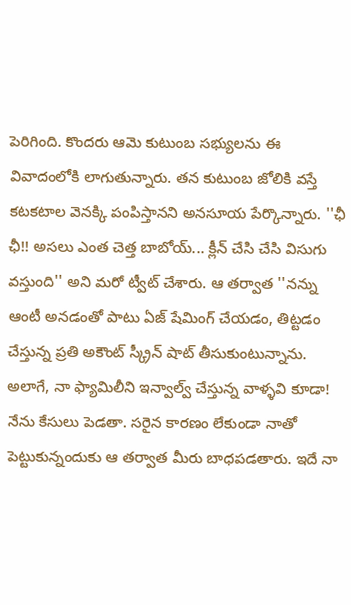పెరిగింది. కొందరు ఆమె కుటుంబ సభ్యులను ఈ వివాదంలోకి లాగుతున్నారు. తన కుటుంబ జోలికి వస్తే కటకటాల వెనక్కి పంపిస్తానని అనసూయ పేర్కొన్నారు. ''ఛీ ఛీ!! అసలు ఎంత చెత్త బాబోయ్... క్లీన్ చేసి చేసి విసుగు వస్తుంది'' అని మరో ట్వీట్ చేశారు. ఆ తర్వాత ''నన్ను ఆంటీ అనడంతో పాటు ఏజ్ షేమింగ్ చేయడం, తిట్టడం చేస్తున్న ప్రతి అకౌంట్ స్క్రీన్ షాట్ తీసుకుంటున్నాను. అలాగే, నా ఫ్యామిలీని ఇన్వాల్వ్ చేస్తున్న వాళ్ళవి కూడా! నేను కేసులు పెడతా. సరైన కారణం లేకుండా నాతో పెట్టుకున్నందుకు ఆ తర్వాత మీరు బాధపడతారు. ఇదే నా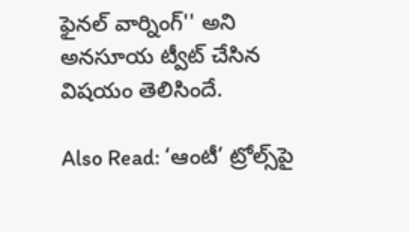ఫైనల్ వార్నింగ్'' అని అనసూయ ట్వీట్ చేసిన విషయం తెలిసిందే.

Also Read: ‘ఆంటీ’ ట్రోల్స్‌పై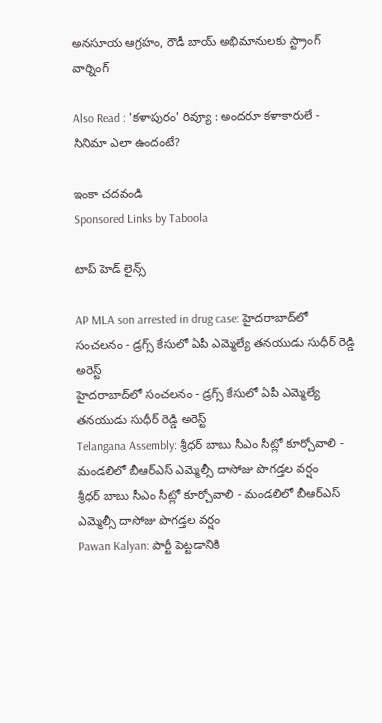అనసూయ ఆగ్రహం, రౌడీ బాయ్ అభిమానులకు స్ట్రాంగ్ వార్నింగ్

Also Read : 'కళాపురం' రివ్యూ : అందరూ కళాకారులే - సినిమా ఎలా ఉందంటే?

ఇంకా చదవండి
Sponsored Links by Taboola

టాప్ హెడ్ లైన్స్

AP MLA son arrested in drug case: హైదరాబాద్‌లో సంచలనం - డ్రగ్స్ కేసులో ఏపీ ఎమ్మెల్యే తనయుడు సుధీర్ రెడ్డి అరెస్ట్
హైదరాబాద్‌లో సంచలనం - డ్రగ్స్ కేసులో ఏపీ ఎమ్మెల్యే తనయుడు సుధీర్ రెడ్డి అరెస్ట్
Telangana Assembly: శ్రీధర్ బాబు సీఎం సీట్లో కూర్చోవాలి - మండలిలో బీఆర్ఎస్ ఎమ్మెల్సీ దాసోజు పొగడ్తల వర్షం
శ్రీధర్ బాబు సీఎం సీట్లో కూర్చోవాలి - మండలిలో బీఆర్ఎస్ ఎమ్మెల్సీ దాసోజు పొగడ్తల వర్షం
Pawan Kalyan: పార్టీ పెట్టడానికి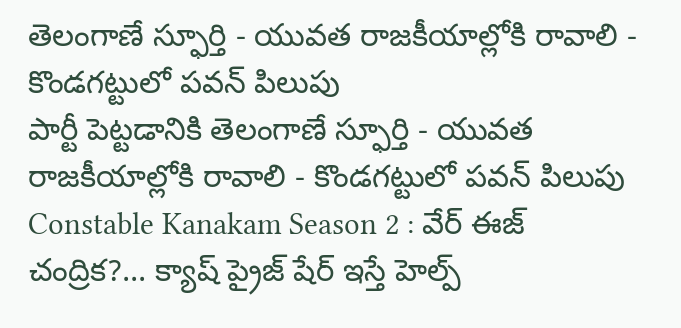తెలంగాణే స్ఫూర్తి - యువత రాజకీయాల్లోకి రావాలి - కొండగట్టులో పవన్ పిలుపు
పార్టీ పెట్టడానికి తెలంగాణే స్ఫూర్తి - యువత రాజకీయాల్లోకి రావాలి - కొండగట్టులో పవన్ పిలుపు
Constable Kanakam Season 2 : వేర్ ఈజ్ చంద్రిక?... క్యాష్ ప్రైజ్ షేర్ ఇస్తే హెల్ప్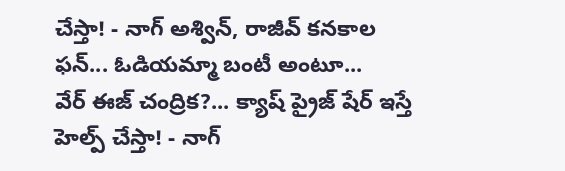చేస్తా! - నాగ్ అశ్విన్, రాజీవ్ కనకాల ఫన్... ఓడియమ్మా బంటీ అంటూ...
వేర్ ఈజ్ చంద్రిక?... క్యాష్ ప్రైజ్ షేర్ ఇస్తే హెల్ప్ చేస్తా! - నాగ్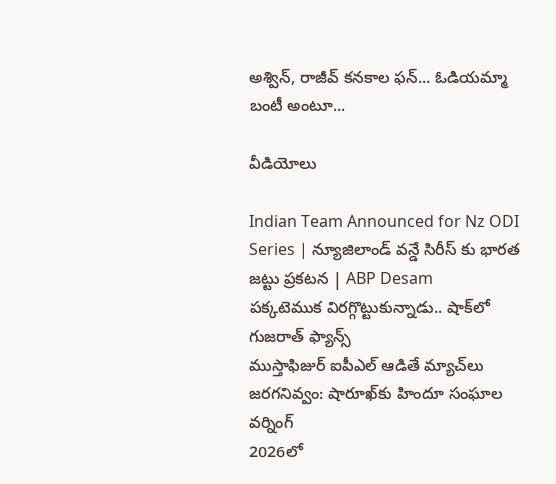అశ్విన్, రాజీవ్ కనకాల ఫన్... ఓడియమ్మా బంటీ అంటూ...

వీడియోలు

Indian Team Announced for Nz ODI Series | న్యూజిలాండ్ వన్డే సిరీస్ కు భారత జట్టు ప్రకటన | ABP Desam
పక్కటెముక విరగ్గొట్టుకున్నాడు.. షాక్‌లో గుజరాత్ ఫ్యాన్స్
ముస్తాఫిజుర్‌ ఐపీఎల్ ఆడితే మ్యాచ్‌లు జరగనివ్వం: షారూఖ్‌కు హిందూ సంఘాల వర్నింగ్
2026లో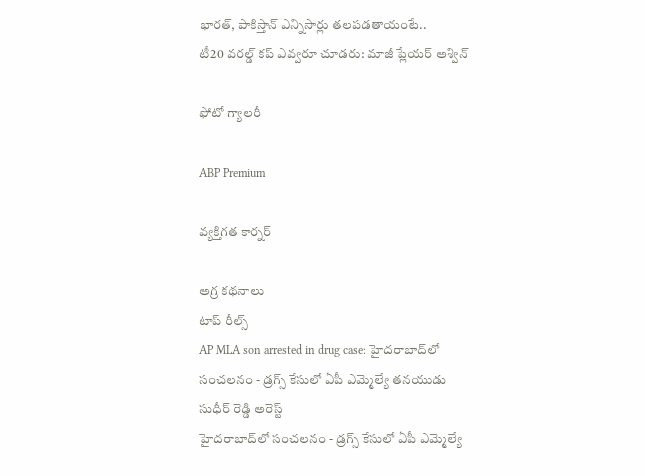భారత్, పాకిస్తాన్ ఎన్నిసార్లు తలపడతాయంటే..
టీ20 వరల్డ్ కప్ ఎవ్వరూ చూడరు: మాజీ ప్లేయర్ అశ్విన్

ఫోటో గ్యాలరీ

ABP Premium

వ్యక్తిగత కార్నర్

అగ్ర కథనాలు
టాప్ రీల్స్
AP MLA son arrested in drug case: హైదరాబాద్‌లో సంచలనం - డ్రగ్స్ కేసులో ఏపీ ఎమ్మెల్యే తనయుడు సుధీర్ రెడ్డి అరెస్ట్
హైదరాబాద్‌లో సంచలనం - డ్రగ్స్ కేసులో ఏపీ ఎమ్మెల్యే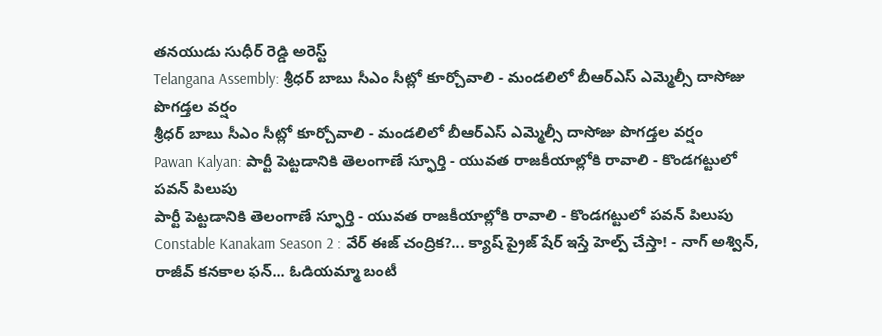తనయుడు సుధీర్ రెడ్డి అరెస్ట్
Telangana Assembly: శ్రీధర్ బాబు సీఎం సీట్లో కూర్చోవాలి - మండలిలో బీఆర్ఎస్ ఎమ్మెల్సీ దాసోజు పొగడ్తల వర్షం
శ్రీధర్ బాబు సీఎం సీట్లో కూర్చోవాలి - మండలిలో బీఆర్ఎస్ ఎమ్మెల్సీ దాసోజు పొగడ్తల వర్షం
Pawan Kalyan: పార్టీ పెట్టడానికి తెలంగాణే స్ఫూర్తి - యువత రాజకీయాల్లోకి రావాలి - కొండగట్టులో పవన్ పిలుపు
పార్టీ పెట్టడానికి తెలంగాణే స్ఫూర్తి - యువత రాజకీయాల్లోకి రావాలి - కొండగట్టులో పవన్ పిలుపు
Constable Kanakam Season 2 : వేర్ ఈజ్ చంద్రిక?... క్యాష్ ప్రైజ్ షేర్ ఇస్తే హెల్ప్ చేస్తా! - నాగ్ అశ్విన్, రాజీవ్ కనకాల ఫన్... ఓడియమ్మా బంటీ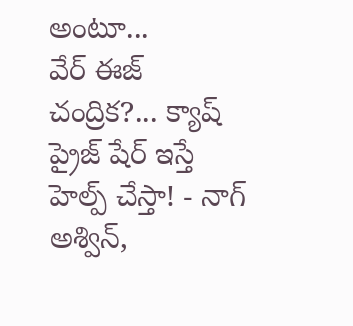అంటూ...
వేర్ ఈజ్ చంద్రిక?... క్యాష్ ప్రైజ్ షేర్ ఇస్తే హెల్ప్ చేస్తా! - నాగ్ అశ్విన్,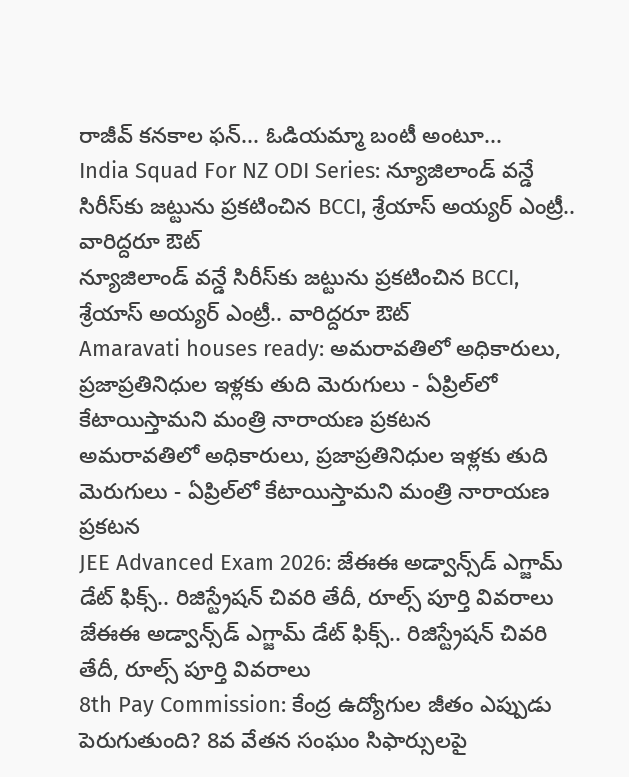రాజీవ్ కనకాల ఫన్... ఓడియమ్మా బంటీ అంటూ...
India Squad For NZ ODI Series: న్యూజిలాండ్ వన్డే సిరీస్‌కు జట్టును ప్రకటించిన BCCI, శ్రేయాస్ అయ్యర్ ఎంట్రీ.. వారిద్దరూ ఔట్
న్యూజిలాండ్ వన్డే సిరీస్‌కు జట్టును ప్రకటించిన BCCI, శ్రేయాస్ అయ్యర్ ఎంట్రీ.. వారిద్దరూ ఔట్
Amaravati houses ready: అమరావతిలో అధికారులు, ప్రజాప్రతినిధుల ఇళ్లకు తుది మెరుగులు - ఏప్రిల్‌లో కేటాయిస్తామని మంత్రి నారాయణ ప్రకటన
అమరావతిలో అధికారులు, ప్రజాప్రతినిధుల ఇళ్లకు తుది మెరుగులు - ఏప్రిల్‌లో కేటాయిస్తామని మంత్రి నారాయణ ప్రకటన
JEE Advanced Exam 2026: జేఈఈ అడ్వాన్స్‌డ్ ఎగ్జామ్ డేట్ ఫిక్స్.. రిజిస్ట్రేషన్ చివరి తేదీ, రూల్స్ పూర్తి వివరాలు
జేఈఈ అడ్వాన్స్‌డ్ ఎగ్జామ్ డేట్ ఫిక్స్.. రిజిస్ట్రేషన్ చివరి తేదీ, రూల్స్ పూర్తి వివరాలు
8th Pay Commission: కేంద్ర ఉద్యోగుల జీతం ఎప్పుడు పెరుగుతుంది? 8వ వేతన సంఘం సిఫార్సులపై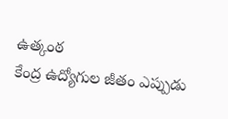ఉత్కంఠ
కేంద్ర ఉద్యోగుల జీతం ఎప్పుడు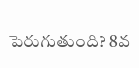పెరుగుతుంది? 8వ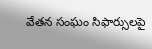వేతన సంఘం సిఫార్సులపై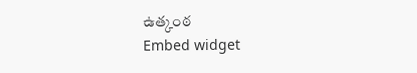ఉత్కంఠ
Embed widget